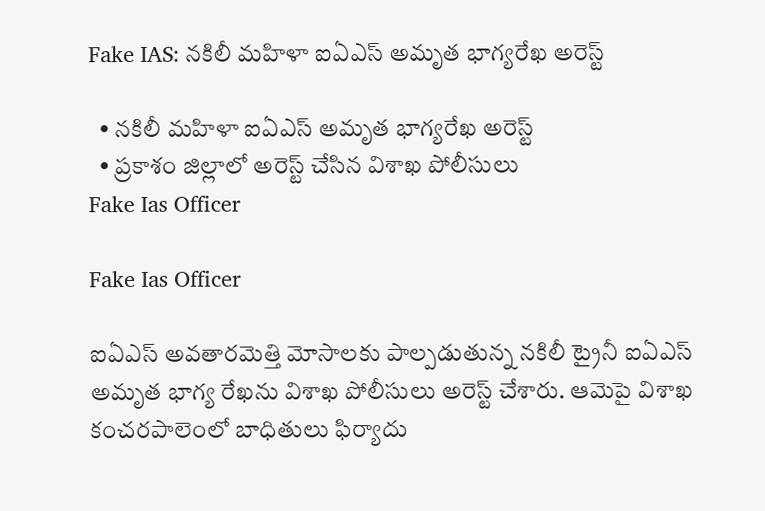Fake IAS: నకిలీ మహిళా ఐఏఎస్ అమృత భాగ్యరేఖ అరెస్ట్

  • నకిలీ మహిళా ఐఏఎస్ అమృత భాగ్యరేఖ అరెస్ట్
  • ప్రకాశం జిల్లాలో అరెస్ట్ చేసిన విశాఖ పోలీసులు
Fake Ias Officer

Fake Ias Officer

ఐఏఎస్ అవతారమెత్తి మోసాలకు పాల్పడుతున్న నకిలీ ట్రైనీ ఐఏఎస్‌ అమృత భాగ్య రేఖను విశాఖ పోలీసులు అరెస్ట్ చేశారు. ఆమెపై విశాఖ కంచరపాలెంలో బాధితులు ఫిర్యాదు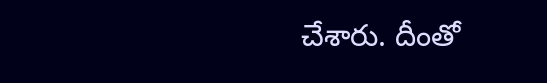చేశారు. దీంతో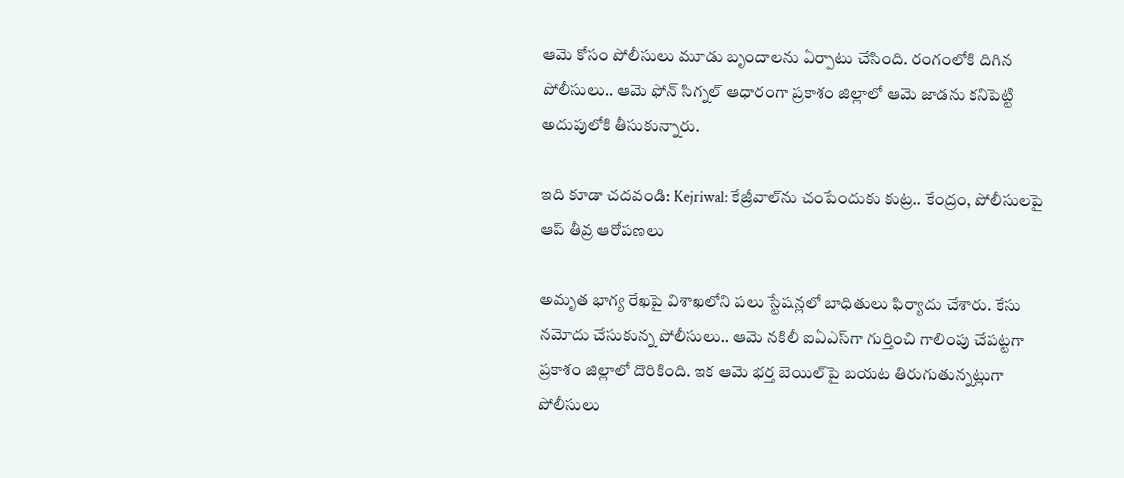ఆమె కోసం పోలీసులు మూడు బృందాలను ఏర్పాటు చేసింది. రంగంలోకి దిగిన పోలీసులు.. ఆమె ఫోన్ సిగ్నల్ ఆధారంగా ప్రకాశం జిల్లాలో ఆమె జాడను కనిపెట్టి అదుపులోకి తీసుకున్నారు.

ఇది కూడా చదవండి: Kejriwal: కేజ్రీవాల్‌ను చంపేందుకు కుట్ర.. కేంద్రం, పోలీసులపై ఆప్ తీవ్ర ఆరోపణలు

అమృత భాగ్య రేఖపై విశాఖలోని పలు స్టేషన్లలో బాధితులు ఫిర్యాదు చేశారు. కేసు నమోదు చేసుకున్న పోలీసులు.. ఆమె నకిలీ ఐఏఎస్‌గా గుర్తించి గాలింపు చేపట్టగా ప్రకాశం జిల్లాలో దొరికింది. ఇక ఆమె భర్త బెయిల్‌పై బయట తిరుగుతున్నట్లుగా పోలీసులు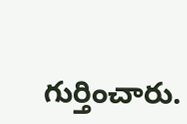గుర్తించారు.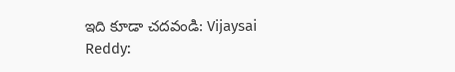ఇది కూడా చదవండి: Vijaysai Reddy: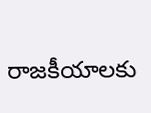రాజకీయాలకు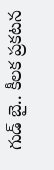గుడ్ బై.. కీలక ప్రకటన